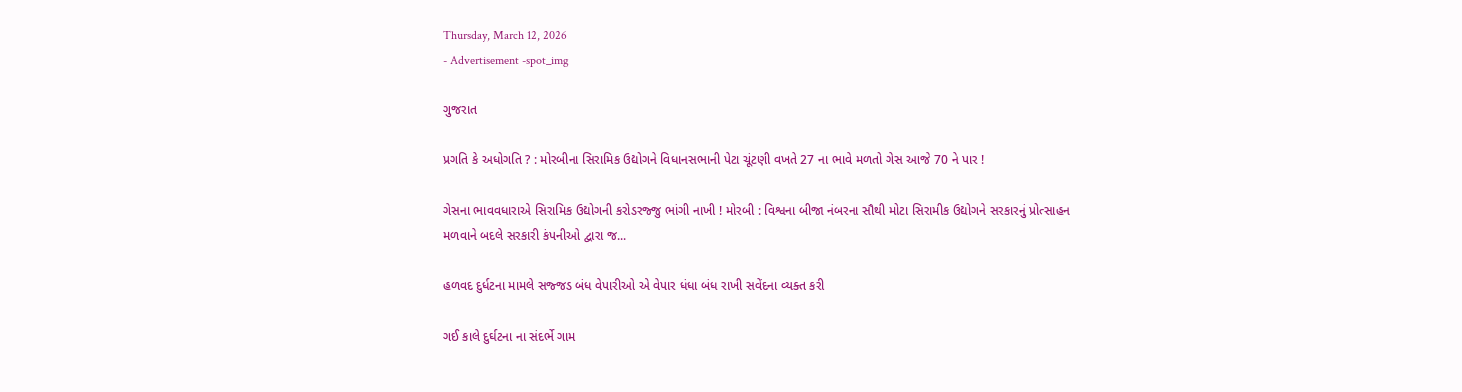Thursday, March 12, 2026
- Advertisement -spot_img

ગુજરાત

પ્રગતિ કે અધોગતિ ? : મોરબીના સિરામિક ઉદ્યોગને વિધાનસભાની પેટા ચૂંટણી વખતે 27 ના ભાવે મળતો ગેસ આજે 70 ને પાર !

ગેસના ભાવવધારાએ સિરામિક ઉદ્યોગની કરોડરજ્જુ ભાંગી નાખી ! મોરબી : વિશ્વના બીજા નંબરના સૌથી મોટા સિરામીક ઉદ્યોગને સરકારનું પ્રોત્સાહન મળવાને બદલે સરકારી કંપનીઓ દ્વારા જ...

હળવદ દુર્ધટના મામલે સજ્જડ બંધ વેપારીઓ એ વેપાર ધંધા બંધ રાખી સવેંદના વ્યક્ત કરી

ગઈ કાલે દુર્ઘટના ના સંદર્ભે ગામ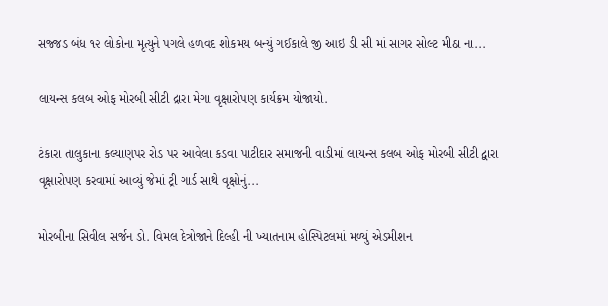સજ્જડ બંધ ૧૨ લોકોના મૃત્યુને પગલે હળવદ શોકમય બન્યું ગઈકાલે જી આઇ ડી સી માં સાગર સોલ્ટ મીઠા ના...

લાયન્સ કલબ ઓફ મોરબી સીટી દ્રારા મેગા વૃક્ષારોપણ કાર્યક્રમ યોજાયો.

ટંકારા તાલુકાના કલ્યાણપર રોડ પર આવેલા કડવા પાટીદાર સમાજની વાડીમાં લાયન્સ કલબ ઓફ મોરબી સીટી દ્વારા વૃક્ષારોપણ કરવામાં આવ્યું જેમાં ટ્રી ગાર્ડ સાથે વૃક્ષોનું...

મોરબીના સિવીલ સર્જન ડો. વિમલ દેત્રોજાને દિલ્હી ની ખ્યાતનામ હોસ્પિટલમાં મળ્યું એડમીશન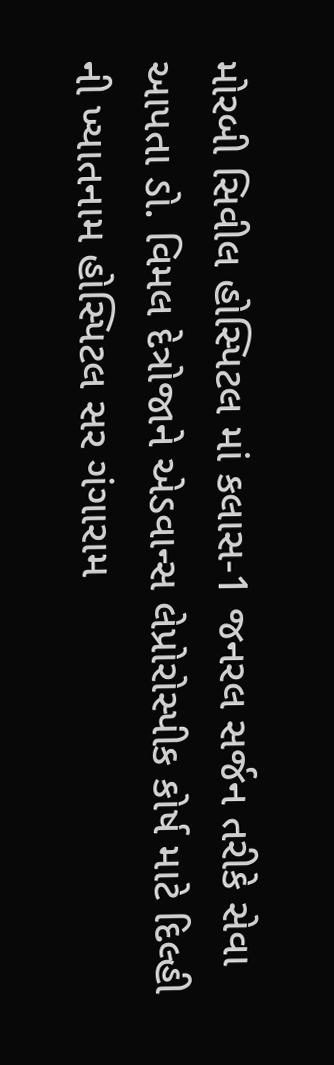મોરબી સિવીલ હોસ્પિટલ માં કલાસ-1 જનરલ સર્જન તરીકે સેવા આપતા ડો. વિમલ દેત્રોજાને એડવાન્સ લેપ્રોરોસ્પીક કોર્ષ માટે દિલ્હી ની ખ્યાતનામ હોસ્પિટલ સર ગંગારામ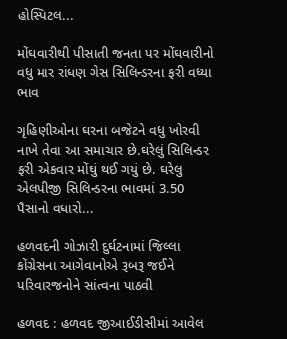હોસ્પિટલ...

મોંઘવારીથી પીસાતી જનતા પર મોંઘવારીનો વધુ માર રાંધણ ગેસ સિલિન્ડરના ફરી વધ્યા ભાવ

ગૃહિણીઓના ઘરના બજેટને વધુ ખોરવી નાખે તેવા આ સમાચાર છે.ઘરેલું સિલિન્ડર ફરી એકવાર મોંઘું થઈ ગયું છે. ઘરેલુ એલપીજી સિલિન્ડરના ભાવમાં 3.50 પૈસાનો વધારો...

હળવદની ગોઝારી દુર્ઘટનામાં જિલ્લા કોંગ્રેસના આગેવાનોએ રૂબરૂ જઈને પરિવારજનોને સાંત્વના પાઠવી

હળવદ : હળવદ જીઆઈડીસીમાં આવેલ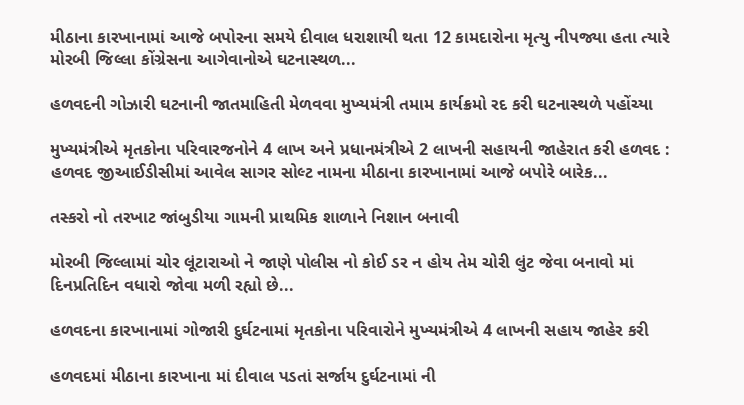મીઠાના કારખાનામાં આજે બપોરના સમયે દીવાલ ધરાશાયી થતા 12 કામદારોના મૃત્યુ નીપજ્યા હતા ત્યારે મોરબી જિલ્લા કોંગ્રેસના આગેવાનોએ ઘટનાસ્થળ...

હળવદની ગોઝારી ઘટનાની જાતમાહિતી મેળવવા મુખ્યમંત્રી તમામ કાર્યક્રમો રદ કરી ઘટનાસ્થળે પહોંચ્યા

મુખ્યમંત્રીએ મૃતકોના પરિવારજનોને 4 લાખ અને પ્રધાનમંત્રીએ 2 લાખની સહાયની જાહેરાત કરી હળવદ : હળવદ જીઆઈડીસીમાં આવેલ સાગર સોલ્ટ નામના મીઠાના કારખાનામાં આજે બપોરે બારેક...

તસ્કરો નો તરખાટ જાંબુડીયા ગામની પ્રાથમિક શાળાને નિશાન બનાવી

મોરબી જિલ્લામાં ચોર લૂંટારાઓ ને જાણે પોલીસ નો કોઈ ડર ન હોય તેમ ચોરી લુંટ જેવા બનાવો માં દિનપ્રતિદિન વધારો જોવા મળી રહ્યો છે...

હળવદના કારખાનામાં ગોજારી દુર્ઘટનામાં મૃતકોના પરિવારોને મુખ્યમંત્રીએ 4 લાખની સહાય જાહેર કરી

હળવદમાં મીઠાના કારખાના માં દીવાલ પડતાં સર્જાય દુર્ઘટનામાં ની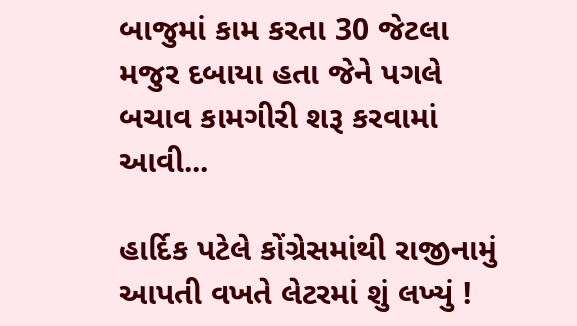બાજુમાં કામ કરતા 30 જેટલા મજુર દબાયા હતા જેને પગલે બચાવ કામગીરી શરૂ કરવામાં આવી...

હાર્દિક પટેલે કોંગ્રેસમાંથી રાજીનામું આપતી વખતે લેટરમાં શું લખ્યું !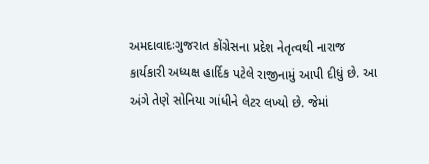અમદાવાદઃગુજરાત કોંગ્રેસના પ્રદેશ નેતૃત્વથી નારાજ કાર્યકારી અધ્યક્ષ હાર્દિક પટેલે રાજીનામું આપી દીધું છે. આ અંગે તેણે સોનિયા ગાંધીને લેટર લખ્યો છે. જેમાં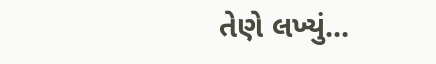તેણે લખ્યું...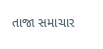તાજા સમાચાર